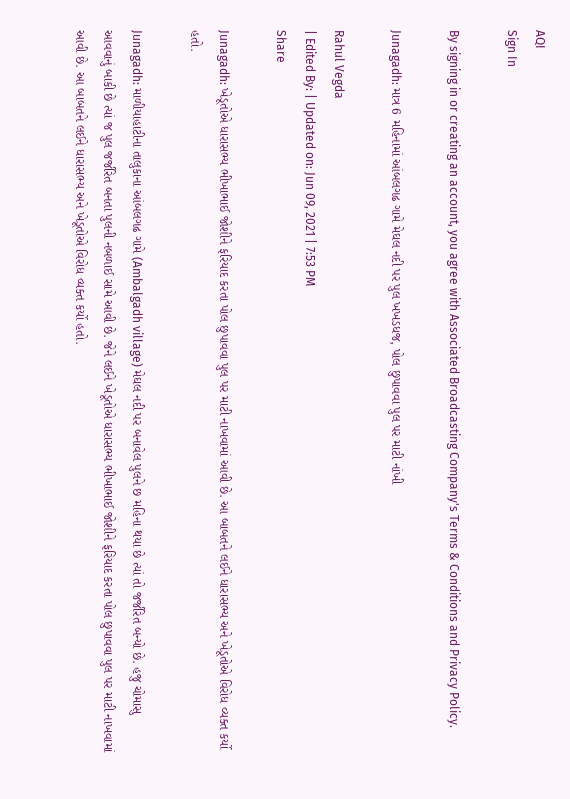AQI
Sign In

By signing in or creating an account, you agree with Associated Broadcasting Company's Terms & Conditions and Privacy Policy.

Junagadh: માત્ર 6 મહિનામાં આંબલગઢ ગામે મેઘલ નદી પર પુલ ખખડધજ, પોલ છુપાવવા પુલ પર માટી નાંખી

Rahul Vegda
| Edited By: | Updated on: Jun 09, 2021 | 7:53 PM
Share

Junagadh: ખેડૂતોએ ધારાસભ્ય ભીખાભાઈ જોશીને ફરિયાદ કરતા પોલ છુપાવવા પુલ પર માટી નાખવામાં આવી છે. આ બાબતને લઈને ધારાસભ્ય અને ખેડૂતોએ વિરોધ વ્યક્ત કર્યો હતો.

Junagadh: માળીયાહાટીના તાલુકાના આંબલગઢ ગામે (Ambalgadh village) મેઘલ નદી પર બનાવેલ પુલને છ મહિના થયા છે ત્યાં તો જર્જરિત બન્યો છે. હજુ ચોમાસુ આવવાનું બાકી છે ત્યાં જ પુલ જર્જરિત બનતા પુલની નબળાઈ સામે આવી છે. જેને લઈને ખેડૂતોએ ધારાસભ્ય ભીખાભાઈ જોશીને ફરિયાદ કરતા પોલ છુપાવવા પુલ પર માટી નાખવામાં આવી છે. આ બાબતને લઈને ધારાસભ્ય અને ખેડૂતોએ વિરોધ વ્યક્ત કર્યો હતો.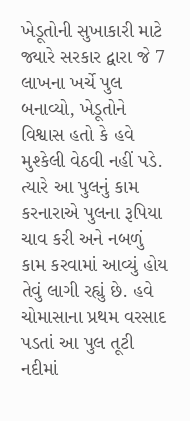ખેડૂતોની સુખાકારી માટે જ્યારે સરકાર દ્વારા જે 7 લાખના ખર્ચે પુલ બનાવ્યો, ખેડૂતોને વિશ્વાસ હતો કે હવે મુશ્કેલી વેઠવી નહીં પડે. ત્યારે આ પુલનું કામ કરનારાએ પુલના રૂપિયા ચાવ કરી અને નબળું કામ કરવામાં આવ્યું હોય તેવું લાગી રહ્યું છે. હવે ચોમાસાના પ્રથમ વરસાદ પડતાં આ પુલ તૂટી નદીમાં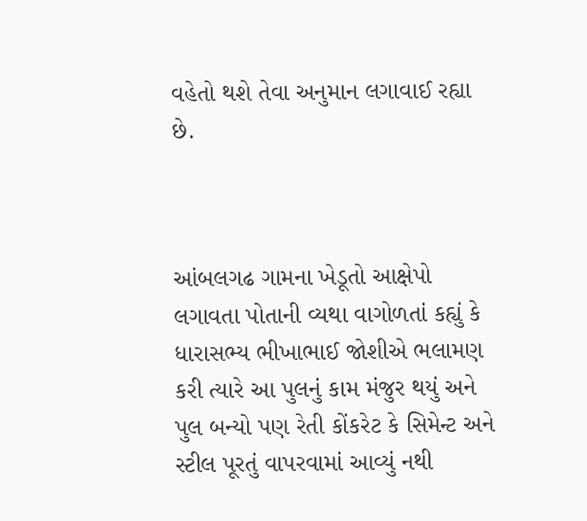વહેતો થશે તેવા અનુમાન લગાવાઈ રહ્યા છે.



આંબલગઢ ગામના ખેડૂતો આક્ષેપો લગાવતા પોતાની વ્યથા વાગોળતાં કહ્યું કે ધારાસભ્ય ભીખાભાઈ જોશીએ ભલામણ કરી ત્યારે આ પુલનું કામ મંજુર થયું અને પુલ બન્યો પણ રેતી કોંકરેટ કે સિમેન્ટ અને સ્ટીલ પૂરતું વાપરવામાં આવ્યું નથી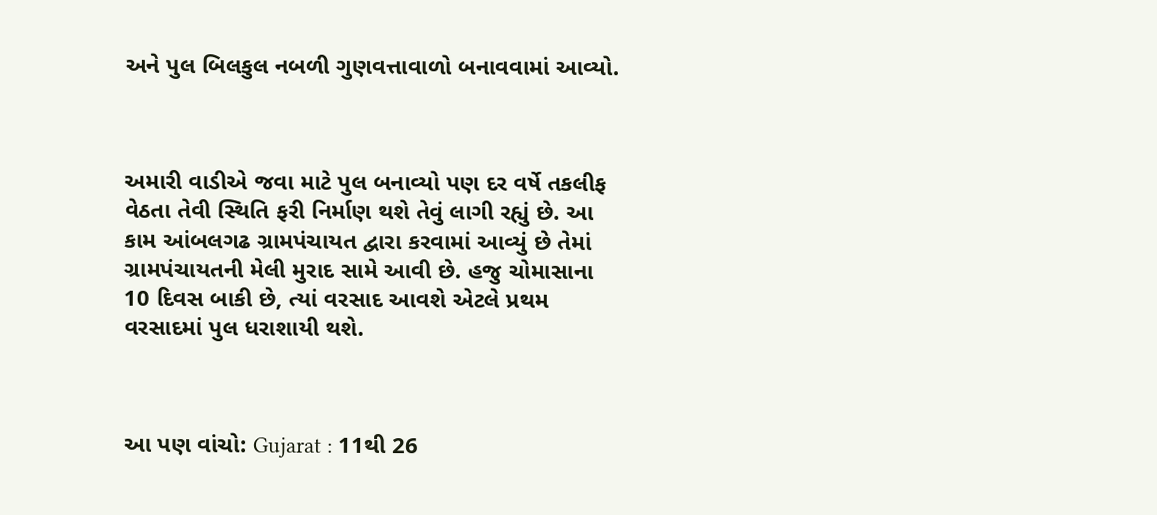અને પુલ બિલકુલ નબળી ગુણવત્તાવાળો બનાવવામાં આવ્યો.



અમારી વાડીએ જવા માટે પુલ બનાવ્યો પણ દર વર્ષે તકલીફ વેઠતા તેવી સ્થિતિ ફરી નિર્માણ થશે તેવું લાગી રહ્યું છે. આ કામ આંબલગઢ ગ્રામપંચાયત દ્વારા કરવામાં આવ્યું છે તેમાં ગ્રામપંચાયતની મેલી મુરાદ સામે આવી છે. હજુ ચોમાસાના 10 દિવસ બાકી છે, ત્યાં વરસાદ આવશે એટલે પ્રથમ વરસાદમાં પુલ ધરાશાયી થશે.



આ પણ વાંચો: Gujarat : 11થી 26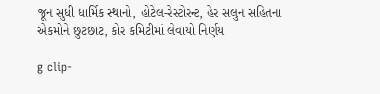જૂન સુધી ધાર્મિક સ્થાનો, હોટેલ-રેસ્ટોરન્ટ, હેર સલુન સહિતના એકમોને છુટછાટ, કોર કમિટીમાં લેવાયો નિર્ણય

g clip-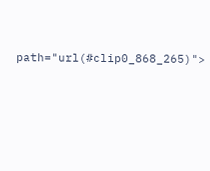path="url(#clip0_868_265)">